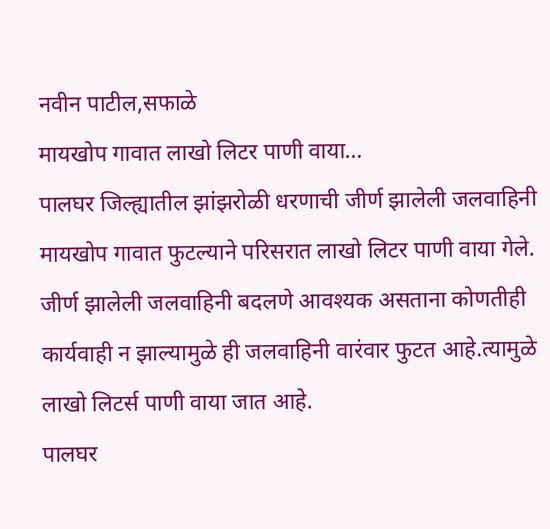नवीन पाटील,सफाळे
मायखोप गावात लाखो लिटर पाणी वाया…
पालघर जिल्ह्यातील झांझरोळी धरणाची जीर्ण झालेली जलवाहिनी मायखोप गावात फुटल्याने परिसरात लाखो लिटर पाणी वाया गेले. जीर्ण झालेली जलवाहिनी बदलणे आवश्यक असताना कोणतीही कार्यवाही न झाल्यामुळे ही जलवाहिनी वारंवार फुटत आहे.त्यामुळे लाखो लिटर्स पाणी वाया जात आहे.
पालघर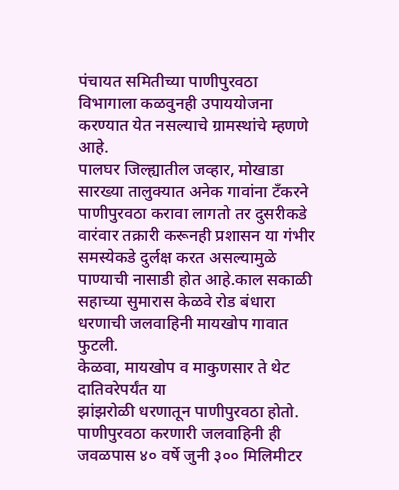पंचायत समितीच्या पाणीपुरवठा विभागाला कळवुनही उपाययोजना करण्यात येत नसल्याचे ग्रामस्थांचे म्हणणे आहे.
पालघर जिल्ह्यातील जव्हार, मोखाडा सारख्या तालुक्यात अनेक गावांना टँकरने पाणीपुरवठा करावा लागतो तर दुसरीकडे वारंवार तक्रारी करूनही प्रशासन या गंभीर समस्येकडे दुर्लक्ष करत असल्यामुळे पाण्याची नासाडी होत आहे.काल सकाळी सहाच्या सुमारास केळवे रोड बंधारा धरणाची जलवाहिनी मायखोप गावात फुटली.
केळवा, मायखोप व माकुणसार ते थेट दातिवरेपर्यंत या
झांझरोळी धरणातून पाणीपुरवठा होतो. पाणीपुरवठा करणारी जलवाहिनी ही जवळपास ४० वर्षे जुनी ३०० मिलिमीटर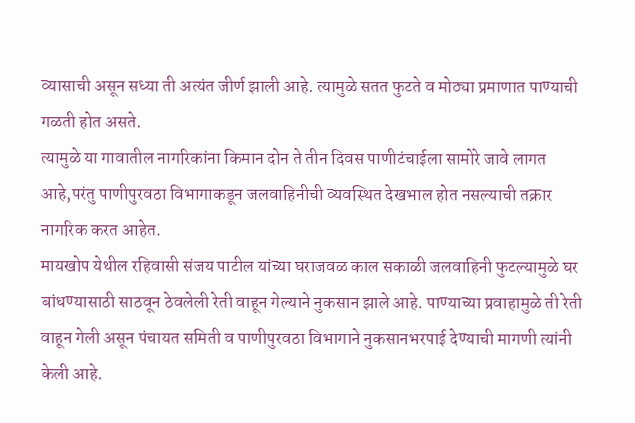व्यासाची असून सध्या ती अत्यंत जीर्ण झाली आहे. त्यामुळे सतत फुटते व मोठ्या प्रमाणात पाण्याची गळती होत असते.
त्यामुळे या गावातील नागरिकांना किमान दोन ते तीन दिवस पाणीटंचाईला सामोरे जावे लागत आहे,परंतु पाणीपुरवठा विभागाकडून जलवाहिनीची व्यवस्थित देखभाल होत नसल्याची तक्रार नागरिक करत आहेत.
मायखोप येथील रहिवासी संजय पाटील यांच्या घराजवळ काल सकाळी जलवाहिनी फुटल्यामुळे घर बांधण्यासाठी साठवून ठेवलेली रेती वाहून गेल्याने नुकसान झाले आहे. पाण्याच्या प्रवाहामुळे ती रेती वाहून गेली असून पंचायत समिती व पाणीपुरवठा विभागाने नुकसानभरपाई देण्याची मागणी त्यांनी केली आहे.